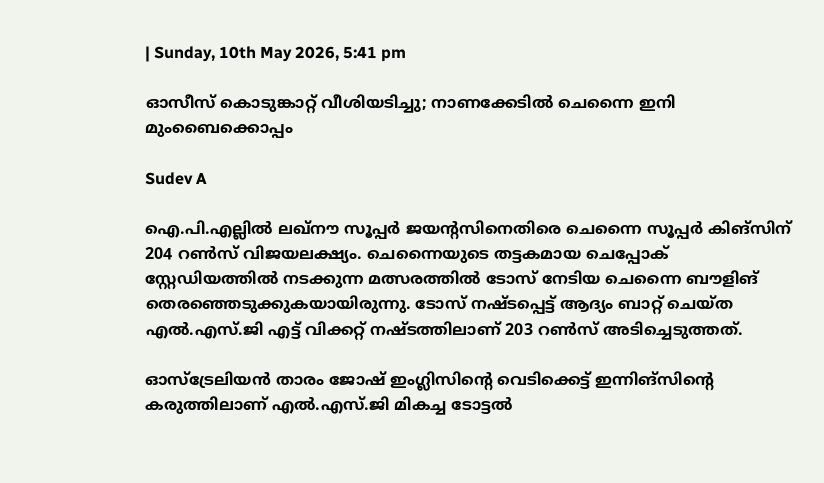| Sunday, 10th May 2026, 5:41 pm

ഓസീസ് കൊടുങ്കാറ്റ് വീശിയടിച്ചു; നാണക്കേടില്‍ ചെന്നൈ ഇനി മുംബൈക്കൊപ്പം

Sudev A

ഐ.പി.എല്ലില്‍ ലഖ്നൗ സൂപ്പര്‍ ജയന്റസിനെതിരെ ചെന്നൈ സൂപ്പര്‍ കിങ്‌സിന് 204 റണ്‍സ് വിജയലക്ഷ്യം. ചെന്നൈയുടെ തട്ടകമായ ചെപ്പോക് സ്റ്റേഡിയത്തില്‍ നടക്കുന്ന മത്സരത്തില്‍ ടോസ് നേടിയ ചെന്നൈ ബൗളിങ് തെരഞ്ഞെടുക്കുകയായിരുന്നു. ടോസ് നഷ്ടപ്പെട്ട് ആദ്യം ബാറ്റ് ചെയ്ത എല്‍.എസ്.ജി എട്ട് വിക്കറ്റ് നഷ്ടത്തിലാണ് 203 റണ്‍സ് അടിച്ചെടുത്തത്.

ഓസ്ട്രേലിയന്‍ താരം ജോഷ് ഇംഗ്ലിസിന്റെ വെടിക്കെട്ട് ഇന്നിങ്‌സിന്റെ കരുത്തിലാണ് എല്‍.എസ്.ജി മികച്ച ടോട്ടല്‍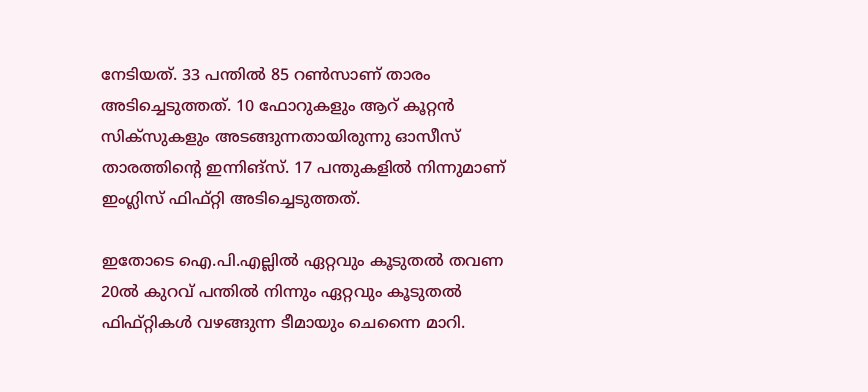നേടിയത്. 33 പന്തില്‍ 85 റണ്‍സാണ് താരം അടിച്ചെടുത്തത്. 10 ഫോറുകളും ആറ് കൂറ്റന്‍ സിക്‌സുകളും അടങ്ങുന്നതായിരുന്നു ഓസീസ് താരത്തിന്റെ ഇന്നിങ്സ്. 17 പന്തുകളില്‍ നിന്നുമാണ് ഇംഗ്ലിസ് ഫിഫ്റ്റി അടിച്ചെടുത്തത്.

ഇതോടെ ഐ.പി.എല്ലില്‍ ഏറ്റവും കൂടുതല്‍ തവണ 20ല്‍ കുറവ് പന്തില്‍ നിന്നും ഏറ്റവും കൂടുതല്‍ ഫിഫ്റ്റികള്‍ വഴങ്ങുന്ന ടീമായും ചെന്നൈ മാറി.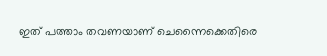ഇത് പത്താം തവണയാണ് ചെന്നൈക്കെതിരെ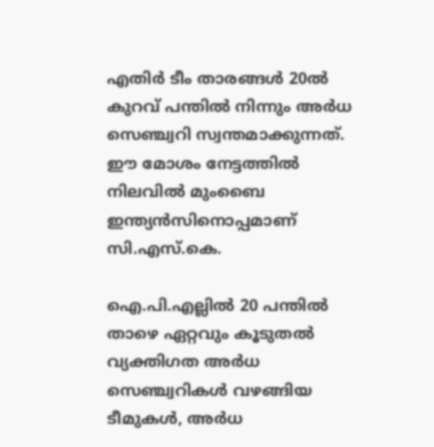എതിര്‍ ടീം താരങ്ങള്‍ 20ല്‍ കുറവ് പന്തില്‍ നിന്നും അര്‍ധ സെഞ്ച്വറി സ്വന്തമാക്കുന്നത്. ഈ മോശം നേട്ടത്തില്‍ നിലവില്‍ മുംബൈ ഇന്ത്യന്‍സിനൊപ്പമാണ് സി.എസ്.കെ.

ഐ.പി.എല്ലില്‍ 20 പന്തില്‍ താഴെ ഏറ്റവും കൂടുതല്‍ വ്യക്തിഗത അര്‍ധ സെഞ്ച്വറികള്‍ വഴങ്ങിയ ടീമുകള്‍, അര്‍ധ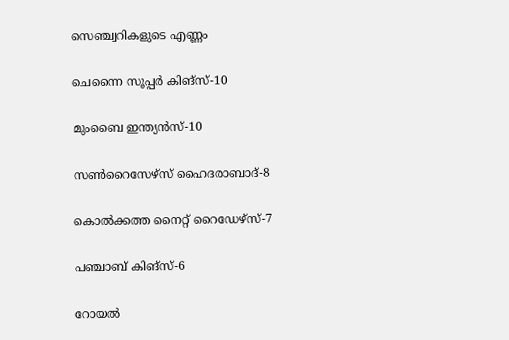സെഞ്ച്വറികളുടെ എണ്ണം

ചെന്നൈ സൂപ്പര്‍ കിങ്സ്-10

മുംബൈ ഇന്ത്യന്‍സ്-10

സണ്‍റൈസേഴ്സ് ഹൈദരാബാദ്-8

കൊല്‍ക്കത്ത നൈറ്റ് റൈഡേഴ്സ്-7

പഞ്ചാബ് കിങ്സ്-6

റോയല്‍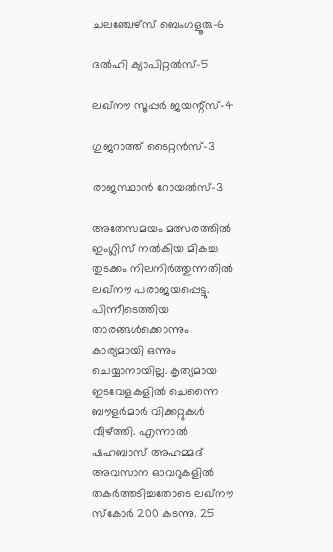ചലഞ്ചേഴ്സ് ബെംഗളൂരു-6

ദല്‍ഹി ക്യാപിറ്റല്‍സ്-5

ലഖ്നൗ സൂപ്പര്‍ ജയന്റ്‌സ്-4

ഗുജറാത്ത് ടൈറ്റന്‍സ്-3

രാജസ്ഥാന്‍ റോയല്‍സ്-3

അതേസമയം മത്സരത്തില്‍ ഇംഗ്ലിസ് നല്‍കിയ മികച്ച തുടക്കം നിലനിര്‍ത്തുന്നതില്‍ ലഖ്നൗ പരാജയപ്പെട്ടു. പിന്നീടെത്തിയ താരങ്ങള്‍ക്കൊന്നും കാര്യമായി ഒന്നും ചെയ്യാനായില്ല. കൃത്യമായ ഇടവേളകളില്‍ ചെന്നൈ ബൗളര്‍മാര്‍ വിക്കറ്റുകള്‍ വീഴ്ത്തി. എന്നാല്‍ ഷഹബാസ് അഹമ്മദ് അവസാന ഓവറുകളില്‍ തകര്‍ത്തടിച്ചതോടെ ലഖ്നൗ സ്‌കോര്‍ 200 കടന്നു. 25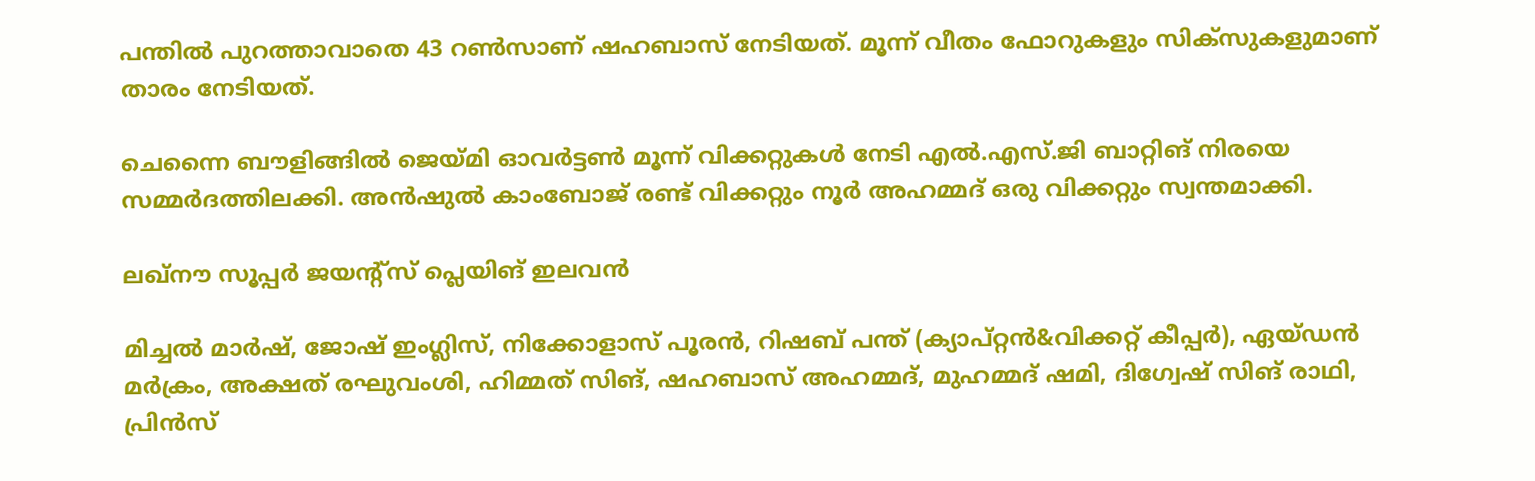പന്തില്‍ പുറത്താവാതെ 43 റണ്‍സാണ് ഷഹബാസ് നേടിയത്. മൂന്ന് വീതം ഫോറുകളും സിക്‌സുകളുമാണ് താരം നേടിയത്.

ചെന്നൈ ബൗളിങ്ങില്‍ ജെയ്മി ഓവര്‍ട്ടണ്‍ മൂന്ന് വിക്കറ്റുകള്‍ നേടി എല്‍.എസ്.ജി ബാറ്റിങ് നിരയെ സമ്മര്‍ദത്തിലക്കി. അന്‍ഷുല്‍ കാംബോജ് രണ്ട് വിക്കറ്റും നൂര്‍ അഹമ്മദ് ഒരു വിക്കറ്റും സ്വന്തമാക്കി.

ലഖ്നൗ സൂപ്പര്‍ ജയന്റ്‌സ് പ്ലെയിങ് ഇലവന്‍

മിച്ചല്‍ മാര്‍ഷ്, ജോഷ് ഇംഗ്ലിസ്, നിക്കോളാസ് പൂരന്‍, റിഷബ് പന്ത് (ക്യാപ്റ്റന്‍&വിക്കറ്റ് കീപ്പര്‍), ഏയ്ഡന്‍ മര്‍ക്രം, അക്ഷത് രഘുവംശി, ഹിമ്മത് സിങ്, ഷഹബാസ് അഹമ്മദ്, മുഹമ്മദ് ഷമി, ദിഗ്വേഷ് സിങ് രാഥി, പ്രിന്‍സ്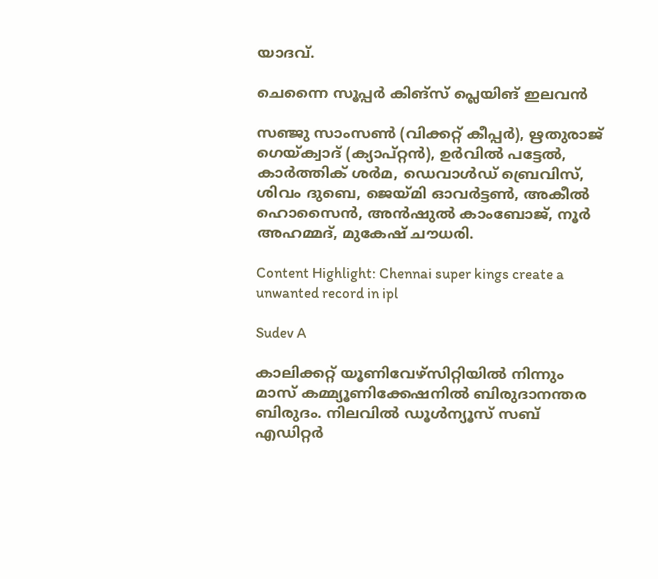യാദവ്.

ചെന്നൈ സൂപ്പര്‍ കിങ്സ് പ്ലെയിങ് ഇലവന്‍

സഞ്ജു സാംസണ്‍ (വിക്കറ്റ് കീപ്പര്‍), ഋതുരാജ് ഗെയ്ക്വാദ് (ക്യാപ്റ്റന്‍), ഉര്‍വില്‍ പട്ടേല്‍, കാര്‍ത്തിക് ശര്‍മ, ഡെവാള്‍ഡ് ബ്രെവിസ്, ശിവം ദുബെ, ജെയ്മി ഓവര്‍ട്ടണ്‍, അകീല്‍ ഹൊസൈന്‍, അന്‍ഷുല്‍ കാംബോജ്, നൂര്‍ അഹമ്മദ്, മുകേഷ് ചൗധരി.

Content Highlight: Chennai super kings create a unwanted record in ipl

Sudev A

കാലിക്കറ്റ് യൂണിവേഴ്‌സിറ്റിയില്‍ നിന്നും മാസ് കമ്മ്യൂണിക്കേഷനില്‍ ബിരുദാനന്തര ബിരുദം. നിലവില്‍ ഡൂള്‍ന്യൂസ് സബ് എഡിറ്റര്‍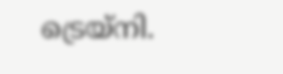ട്രെയ്‌നി.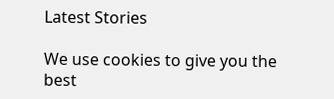Latest Stories

We use cookies to give you the best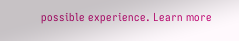possible experience. Learn more